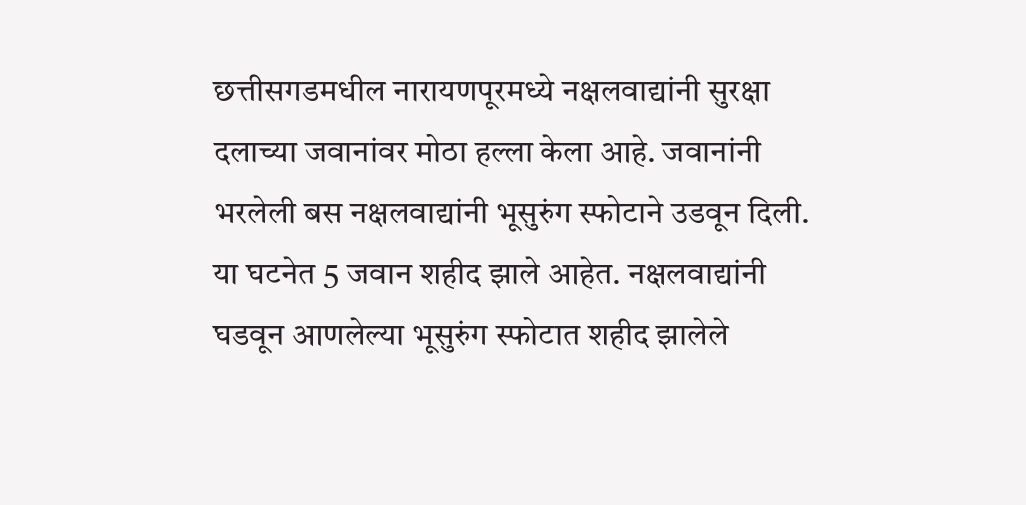छत्तीसगडमधील नारायणपूरमध्ये नक्षलवाद्यांनी सुरक्षा दलाच्या जवानांवर मोठा हल्ला केला आहे. जवानांनी भरलेली बस नक्षलवाद्यांनी भूसुरुंग स्फोटाने उडवून दिली. या घटनेत 5 जवान शहीद झाले आहेत. नक्षलवाद्यांनी घडवून आणलेल्या भूसुरुंग स्फोटात शहीद झालेले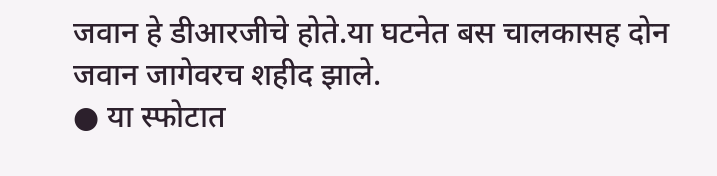जवान हे डीआरजीचे होते.या घटनेत बस चालकासह दोन जवान जागेवरच शहीद झाले.
● या स्फोटात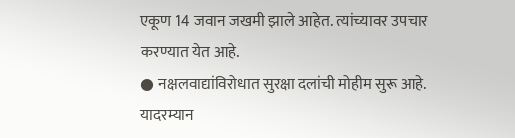एकूण 14 जवान जखमी झाले आहेत. त्यांच्यावर उपचार करण्यात येत आहे.
● नक्षलवाद्यांविरोधात सुरक्षा दलांची मोहीम सुरू आहे. यादरम्यान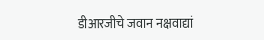डीआरजीचे जवान नक्षवाद्यां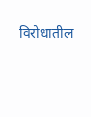विरोधातील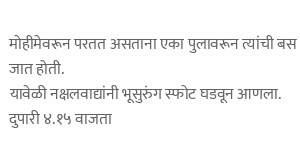मोहीमेवरून परतत असताना एका पुलावरून त्यांची बस जात होती.
यावेळी नक्षलवाद्यांनी भूसुरुंग स्फोट घडवून आणला. दुपारी ४.१५ वाजता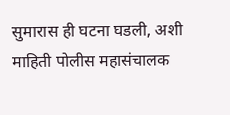सुमारास ही घटना घडली, अशी माहिती पोलीस महासंचालक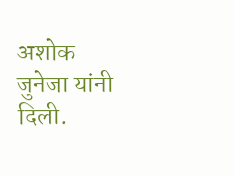अशोक जुनेजा यांनी दिली.